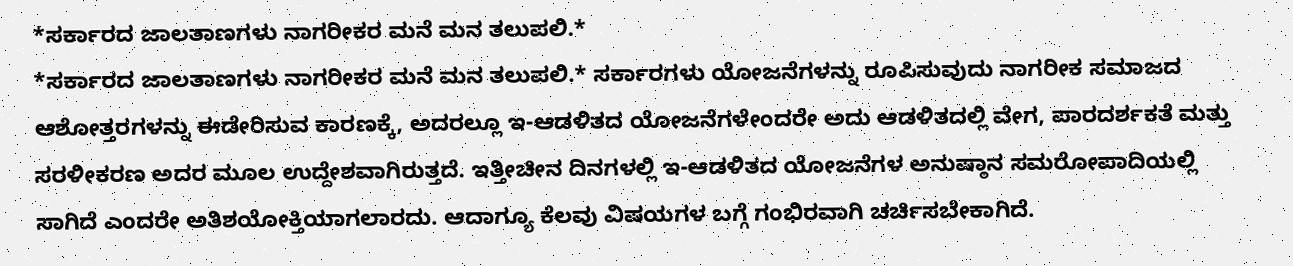*ಸರ್ಕಾರದ ಜಾಲತಾಣಗಳು ನಾಗರೀಕರ ಮನೆ ಮನ ತಲುಪಲಿ.*
*ಸರ್ಕಾರದ ಜಾಲತಾಣಗಳು ನಾಗರೀಕರ ಮನೆ ಮನ ತಲುಪಲಿ.* ಸರ್ಕಾರಗಳು ಯೋಜನೆಗಳನ್ನು ರೂಪಿಸುವುದು ನಾಗರೀಕ ಸಮಾಜದ ಆಶೋತ್ತರಗಳನ್ನು ಈಡೇರಿಸುವ ಕಾರಣಕ್ಕೆ, ಅದರಲ್ಲೂ ಇ-ಆಡಳಿತದ ಯೋಜನೆಗಳೇಂದರೇ ಅದು ಆಡಳಿತದಲ್ಲಿ ವೇಗ, ಪಾರದರ್ಶಕತೆ ಮತ್ತು ಸರಳೀಕರಣ ಅದರ ಮೂಲ ಉದ್ದೇಶವಾಗಿರುತ್ತದೆ. ಇತ್ತೀಚೀನ ದಿನಗಳಲ್ಲಿ ಇ-ಆಡಳಿತದ ಯೋಜನೆಗಳ ಅನುಷ್ಠಾನ ಸಮರೋಪಾದಿಯಲ್ಲಿ ಸಾಗಿದೆ ಎಂದರೇ ಅತಿಶಯೋಕ್ತಿಯಾಗಲಾರದು. ಆದಾಗ್ಯೂ ಕೆಲವು ವಿಷಯಗಳ ಬಗ್ಗೆ ಗಂಭಿರವಾಗಿ ಚರ್ಚಿಸಬೇಕಾಗಿದೆ.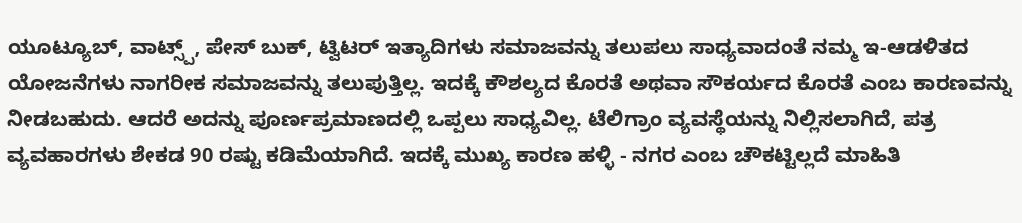ಯೂಟ್ಯೂಬ್, ವಾಟ್ಸ್ಪ್, ಪೇಸ್ ಬುಕ್, ಟ್ವಿಟರ್ ಇತ್ಯಾದಿಗಳು ಸಮಾಜವನ್ನು ತಲುಪಲು ಸಾಧ್ಯವಾದಂತೆ ನಮ್ಮ ಇ-ಆಡಳಿತದ ಯೋಜನೆಗಳು ನಾಗರೀಕ ಸಮಾಜವನ್ನು ತಲುಪುತ್ತಿಲ್ಲ. ಇದಕ್ಕೆ ಕೌಶಲ್ಯದ ಕೊರತೆ ಅಥವಾ ಸೌಕರ್ಯದ ಕೊರತೆ ಎಂಬ ಕಾರಣವನ್ನು ನೀಡಬಹುದು. ಆದರೆ ಅದನ್ನು ಪೂರ್ಣಪ್ರಮಾಣದಲ್ಲಿ ಒಪ್ಪಲು ಸಾಧ್ಯವಿಲ್ಲ. ಟೆಲಿಗ್ರಾಂ ವ್ಯವಸ್ಥೆಯನ್ನು ನಿಲ್ಲಿಸಲಾಗಿದೆ, ಪತ್ರ ವ್ಯವಹಾರಗಳು ಶೇಕಡ 90 ರಷ್ಟು ಕಡಿಮೆಯಾಗಿದೆ. ಇದಕ್ಕೆ ಮುಖ್ಯ ಕಾರಣ ಹಳ್ಳಿ - ನಗರ ಎಂಬ ಚೌಕಟ್ಟಿಲ್ಲದೆ ಮಾಹಿತಿ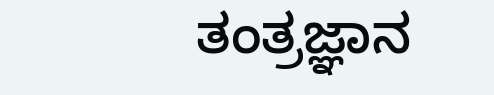ತಂತ್ರಜ್ಞಾನ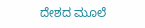ದೇಶದ ಮೂಲೆ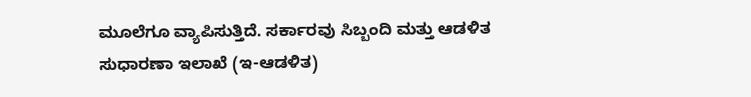ಮೂಲೆಗೂ ವ್ಯಾಪಿಸುತ್ತಿದೆ. ಸರ್ಕಾರವು ಸಿಬ್ಬಂದಿ ಮತ್ತು ಆಡಳಿತ ಸುಧಾರಣಾ ಇಲಾಖೆ (ಇ-ಆಡಳಿತ)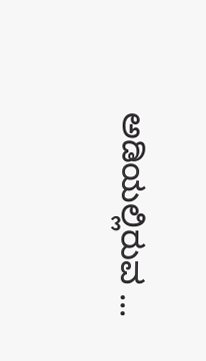ಅಡಿಯಲ್ಲಿರುವ ...